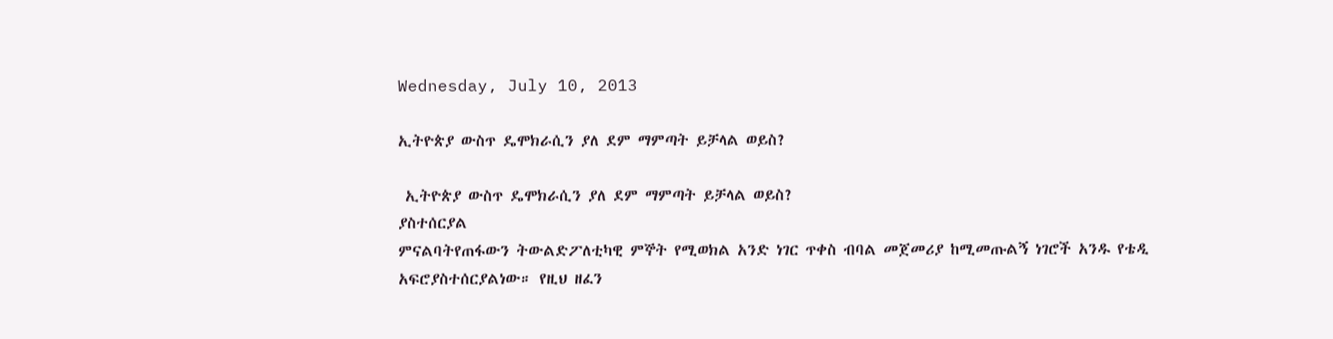Wednesday, July 10, 2013

ኢትዮጵያ ውስጥ ዴሞክራሲን ያለ ደም ማምጣት ይቻላል ወይስ?

 ኢትዮጵያ ውስጥ ዴሞክራሲን ያለ ደም ማምጣት ይቻላል ወይስ?
ያስተሰርያል
ምናልባትየጠፋውን ትውልድፖለቲካዊ ምኞት የሚወክል አንድ ነገር ጥቀስ ብባል መጀመሪያ ከሚመጡልኝ ነገሮች አንዱ የቴዲ አፍሮያስተሰርያልነው። የዚህ ዘፈን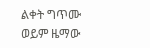ልቀት ግጥሙ ወይም ዜማው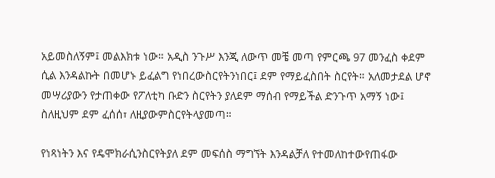አይመስለኝም፤ መልእክቱ ነው። አዲስ ንጉሥ እንጂ ለውጥ መቼ መጣ የምርጫ 97 መንፈስ ቀደም ሲል እንዳልኩት በመሆኑ ይፈልግ የነበረውስርየትንነበር፤ ደም የማይፈስበት ስርየት። አለመታደል ሆኖ መሣሪያውን የታጠቀው የፖለቲካ ቡድን ስርየትን ያለደም ማሰብ የማይችል ድንጉጥ አማኝ ነው፤ ስለዚህም ደም ፈሰሰ፣ ለዚያውምስርየትላያመጣ።

የነጻነትን እና የዴሞክራሲንስርየትያለ ደም መፍሰስ ማግኘት እንዳልቻለ የተመለከተውየጠፋው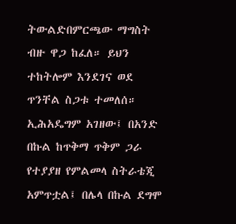ትውልድበምርጫው ማግስት ብዙ ዋጋ ከፈለ። ይህን ተከትሎም እንደገና ወደ ጥንቸል ስጋቱ ተመለሰ። ኢሕአዴግም አገዘው፤ በአንድ በኩል ከጥቅማ ጥቅም ጋራ የተያያዘ የምልመላ ስትራቴጂ አምጥቷል፤ በሌላ በኩል ደግሞ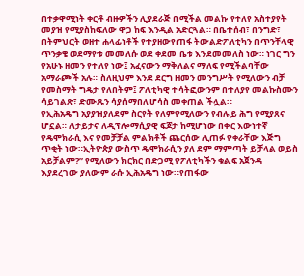በተቃዋሚነት ቀርቶ ብዙዎችን ሊያደራጅ በሚችል መልኩ የተለየ አስተያየት መያዝ የሚያስከፍለው ዋጋ ከፍ እንዲል አድርጓል። በቤተሰብ፣ በንግድ፣ በትምህርት ወዘተ ሐላፊነቶች የተያዘውየጠፋ ትውልድፖለቲካን በጥንቸላዊ ጥንቃቄ ወደማየቱ መመለሱ ወደ ቀደመ ቤቱ እንደመመለስ ነው። ነገር ግን የአሁኑ ዘመን የተለየ ነው፤ አፈናውን ማቅለልና ማለፍ የሚችልባቸው አማራጮች አሉ። ስለዚህም እንደ ደርግ ዘመን መንግሥት የሚለውን ብቻ የመስማት ግዴታ የለበትም፤ ፖለቲካዊ ተሳትፎውንም በተለያየ መልኩስሙን ሳይገልጽ፣ ድሙጹን ሳያሰማበለሆሳስ መቀጠል ችሏል።
የኢሕአዴግ አያያዝያለደም ስርየት የለምየሚለውን የብሉይ ሕግ የሚያጸና ሆኗል። ለታይታና ለዲፕሎማሲያዊ ፍጆታ ከሚሆነው በቀር እውነተኛ የዴሞክራሲ እና የመቻቻል ምልክቶች ጨርሰው ሊጠፉ የቀራቸው እጅግ ጥቂት ነው።ኢትዮጵያ ውስጥ ዴሞክራሲን ያለ ደም ማምጣት ይቻላል ወይስ አይቻልም?” የሚለውን ክርክር በድጋሚ የፖለቲካችን ቁልፍ አጀንዳ እያደረገው ያለውም ራሱ ኢሕአዴግ ነው።የጠፋው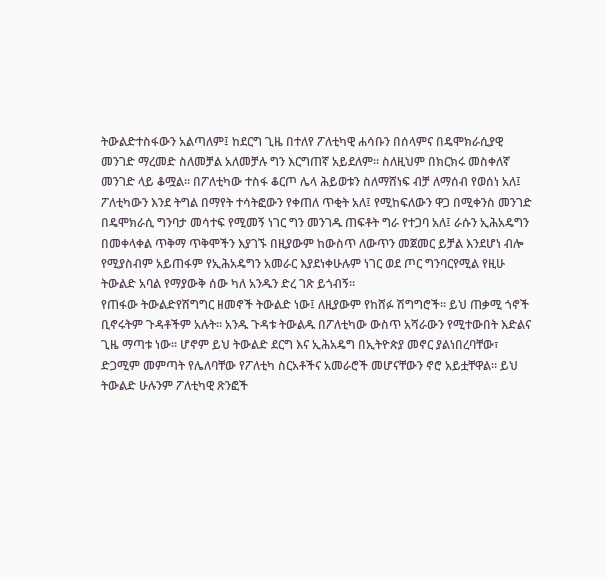ትውልድተስፋውን አልጣለም፤ ከደርግ ጊዜ በተለየ ፖለቲካዊ ሐሳቡን በሰላምና በዴሞክራሲያዊ መንገድ ማረመድ ስለመቻል አለመቻሉ ግን እርግጠኛ አይደለም። ስለዚህም በክርክሩ መስቀለኛ መንገድ ላይ ቆሟል። በፖለቲካው ተስፋ ቆርጦ ሌላ ሕይወቱን ስለማሸነፍ ብቻ ለማሰብ የወሰነ አለ፤ ፖለቲካውን እንደ ትግል በማየት ተሳትፎውን የቀጠለ ጥቂት አለ፤ የሚከፍለውን ዋጋ በሚቀንስ መንገድ በዴሞክራሲ ግንባታ መሳተፍ የሚመኝ ነገር ግን መንገዱ ጠፍቶት ግራ የተጋባ አለ፤ ራሱን ኢሕአዴግን በመቀላቀል ጥቅማ ጥቅሞችን እያገኙ በዚያውም ከውስጥ ለውጥን መጀመር ይቻል እንደሆነ ብሎ የሚያስብም አይጠፋም የኢሕአዴግን አመራር እያደነቀሁሉም ነገር ወደ ጦር ግንባርየሚል የዚሁ ትውልድ አባል የማያውቅ ሰው ካለ አንዱን ድረ ገጽ ይጎብኝ።
የጠፋው ትውልድየሽግግር ዘመኖች ትውልድ ነው፤ ለዚያውም የከሸፉ ሽግግሮች። ይህ ጠቃሚ ጎኖች ቢኖሩትም ጉዳቶችም አሉት። አንዱ ጉዳቱ ትውልዱ በፖለቲካው ውስጥ አሻራውን የሚተውበት እድልና ጊዜ ማጣቱ ነው። ሆኖም ይህ ትውልድ ደርግ እና ኢሕአዴግ በኢትዮጵያ መኖር ያልነበረባቸው፣ ድጋሚም መምጣት የሌለባቸው የፖለቲካ ስርአቶችና አመራሮች መሆናቸውን ኖሮ አይቷቸዋል። ይህ ትውልድ ሁሉንም ፖለቲካዊ ጽንፎች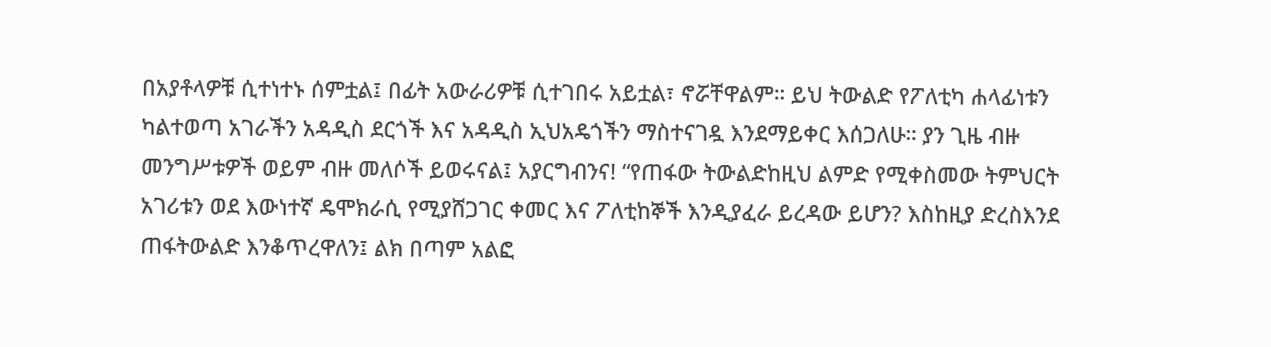በአያቶላዎቹ ሲተነተኑ ሰምቷል፤ በፊት አውራሪዎቹ ሲተገበሩ አይቷል፣ ኖሯቸዋልም። ይህ ትውልድ የፖለቲካ ሐላፊነቱን ካልተወጣ አገራችን አዳዲስ ደርጎች እና አዳዲስ ኢህአዴጎችን ማስተናገዷ እንደማይቀር እሰጋለሁ። ያን ጊዜ ብዙ መንግሥቱዎች ወይም ብዙ መለሶች ይወሩናል፤ አያርግብንና! “የጠፋው ትውልድከዚህ ልምድ የሚቀስመው ትምህርት አገሪቱን ወደ እውነተኛ ዴሞክራሲ የሚያሸጋገር ቀመር እና ፖለቲከኞች እንዲያፈራ ይረዳው ይሆን? እስከዚያ ድረስእንደ ጠፋትውልድ እንቆጥረዋለን፤ ልክ በጣም አልፎ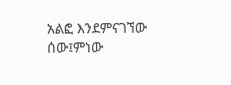አልፎ እንደምናገኘው ሰው፤ምነው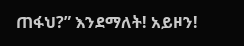ጠፋህ?” እንደማለት! አይዞን!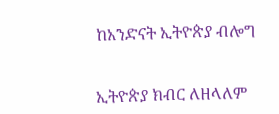ከአንድናት ኢትዮጵያ ብሎግ


ኢትዮጵያ ክብር ለዘላለም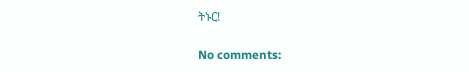ትኑር!

No comments: